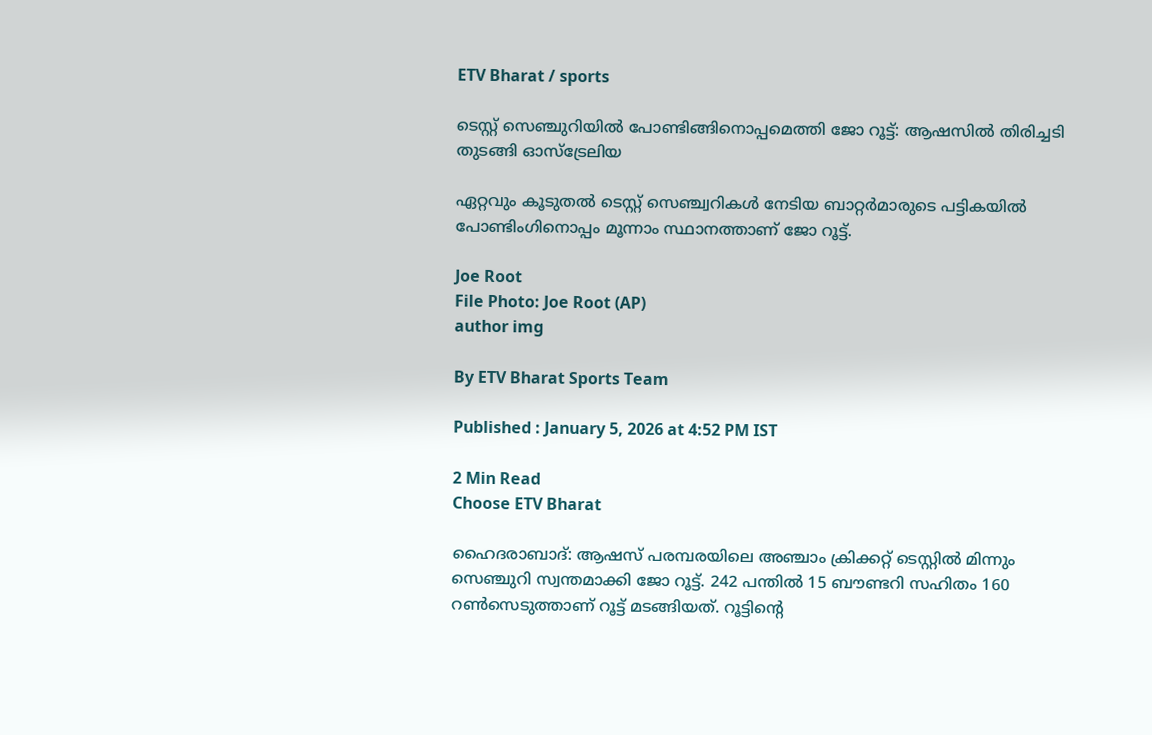ETV Bharat / sports

ടെസ്റ്റ് സെഞ്ചുറിയില്‍ പോണ്ടിങ്ങിനൊപ്പമെത്തി ജോ റൂട്ട്: ആഷസില്‍ തിരിച്ചടി തുടങ്ങി ഓസ്‌ട്രേലിയ

ഏറ്റവും കൂടുതൽ ടെസ്റ്റ് സെഞ്ച്വറികൾ നേടിയ ബാറ്റര്‍മാരുടെ പട്ടികയിൽ പോണ്ടിംഗിനൊപ്പം മൂന്നാം സ്ഥാനത്താണ് ജോ റൂട്ട്.

Joe Root
File Photo: Joe Root (AP)
author img

By ETV Bharat Sports Team

Published : January 5, 2026 at 4:52 PM IST

2 Min Read
Choose ETV Bharat

ഹൈദരാബാദ്: ആഷസ് പരമ്പരയിലെ അഞ്ചാം ക്രിക്കറ്റ് ടെസ്റ്റില്‍ മിന്നും സെഞ്ചുറി സ്വന്തമാക്കി ജോ റൂട്ട്. 242 പന്തില്‍ 15 ബൗണ്ടറി സഹിതം 160 റണ്‍സെടുത്താണ് റൂട്ട് മടങ്ങിയത്. റൂട്ടിന്‍റെ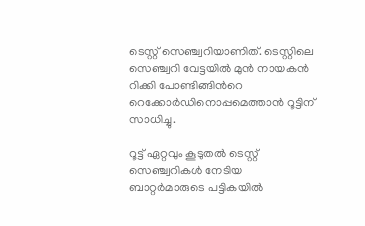ടെസ്റ്റ് സെഞ്ച്വറിയാണിത്. ടെസ്റ്റിലെ സെഞ്ച്വറി വേട്ടയില്‍ മുന്‍ നായകന്‍ റിക്കി പോണ്ടിങ്ങിന്‍റെ റെക്കോര്‍ഡിനൊപ്പമെത്താന്‍ റൂട്ടിന് സാധിച്ചു.

റൂട്ട് ഏറ്റവും കൂടുതൽ ടെസ്റ്റ് സെഞ്ച്വറികൾ നേടിയ ബാറ്റര്‍മാരുടെ പട്ടികയിൽ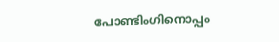പോണ്ടിംഗിനൊപ്പം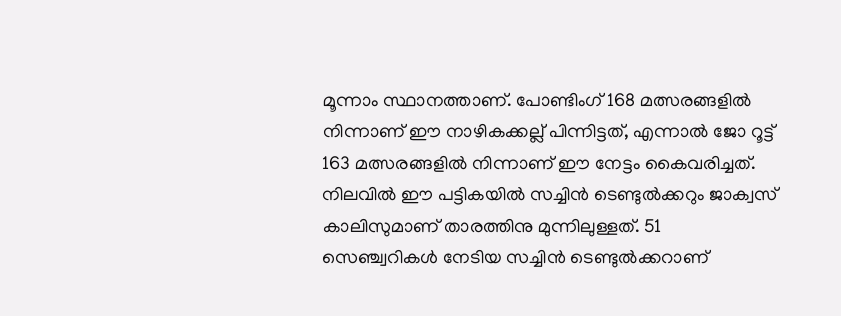മൂന്നാം സ്ഥാനത്താണ്. പോണ്ടിംഗ് 168 മത്സരങ്ങളിൽ നിന്നാണ് ഈ നാഴികക്കല്ല് പിന്നിട്ടത്, എന്നാല്‍ ജോ റൂട്ട് 163 മത്സരങ്ങളിൽ നിന്നാണ് ഈ നേട്ടം കൈവരിച്ചത്. നിലവില്‍ ഈ പട്ടികയില്‍ സച്ചിൻ ടെണ്ടുൽക്കറും ജാക്വസ് കാലിസുമാണ് താരത്തിനു മുന്നിലുള്ളത്. 51 സെഞ്ച്വറികള്‍ നേടിയ സച്ചിന്‍ ടെണ്ടുല്‍ക്കറാണ്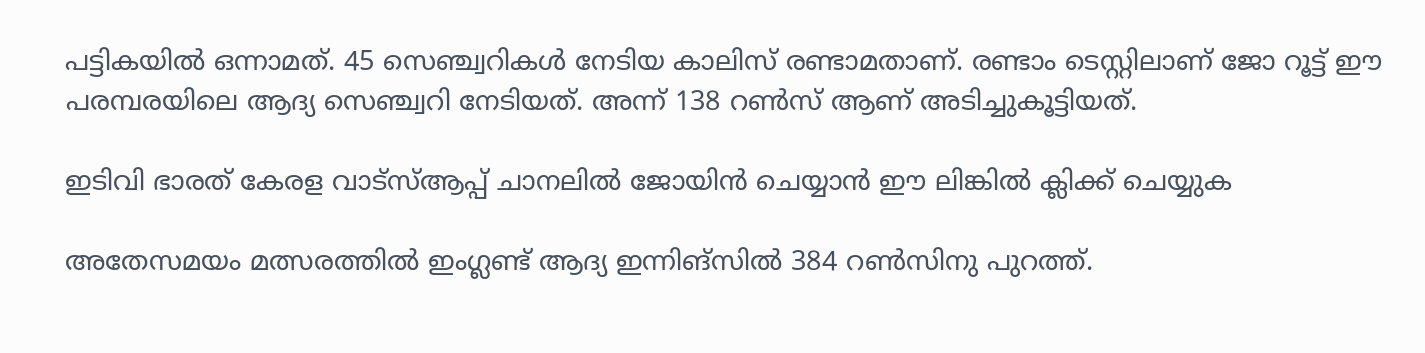പട്ടികയില്‍ ഒന്നാമത്. 45 സെഞ്ച്വറികള്‍ നേടിയ കാലിസ് രണ്ടാമതാണ്. രണ്ടാം ടെസ്റ്റിലാണ് ജോ റൂട്ട് ഈ പരമ്പരയിലെ ആദ്യ സെഞ്ച്വറി നേടിയത്. അന്ന് 138 റണ്‍സ് ആണ് അടിച്ചുകൂട്ടിയത്.

ഇടിവി ഭാരത് കേരള വാട്‌സ്‌ആപ്പ് ചാനലില്‍ ജോയിന്‍ ചെയ്യാന്‍ ഈ ലിങ്കില്‍ ക്ലിക്ക് ചെയ്യുക

അതേസമയം മത്സരത്തില്‍ ഇംഗ്ലണ്ട് ആദ്യ ഇന്നിങ്സിൽ 384 റൺസിനു പുറത്ത്.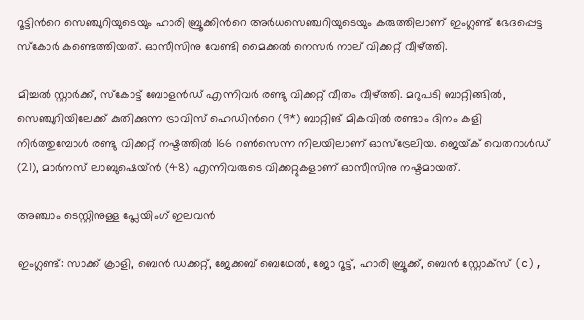റൂട്ടിന്‍റെ സെഞ്ചുറിയുടെയും ഹാരി ബ്രൂക്കിന്‍റെ അർധസെഞ്ചറിയുടെയും കരുത്തിലാണ് ഇംഗ്ലണ്ട് ഭേദപ്പെട്ട സ്കോർ കണ്ടെത്തിയത്. ഓസീസിനു വേണ്ടി മൈക്കൽ നെസർ നാല് വിക്കറ്റ് വീഴ്ത്തി.

മിച്ചൽ സ്റ്റാർക്ക്, സ്കോട്ട് ബോളൻഡ് എന്നിവർ രണ്ടു വിക്കറ്റ് വീതം വീഴ്ത്തി. മറുപടി ബാറ്റിങ്ങിൽ, സെഞ്ചുറിയിലേക്ക് കുതിക്കുന്ന ട്രാവിസ് ഹെഡിന്‍റെ (9*) ബാറ്റിങ് മികവിൽ രണ്ടാം ദിനം കളി നിർത്തുമ്പോൾ രണ്ടു വിക്കറ്റ് നഷ്ടത്തിൽ 166 റൺസെന്ന നിലയിലാണ് ഓസ്ട്രേലിയ. ജെയ്‌ക് വെതറാൾഡ് (21), മാർനസ് ലാബുഷെയ്ൻ (48) എന്നിവരുടെ വിക്കറ്റുകളാണ് ഓസീസിനു നഷ്ടമായത്.

അഞ്ചാം ടെസ്റ്റിനുള്ള പ്ലേയിംഗ് ഇലവൻ

ഇംഗ്ലണ്ട്: സാക്ക് ക്രാളി, ബെൻ ഡക്കറ്റ്, ജേക്കബ് ബെഥേൽ, ജോ റൂട്ട്, ഹാരി ബ്രൂക്ക്, ബെൻ സ്റ്റോക്സ് (c),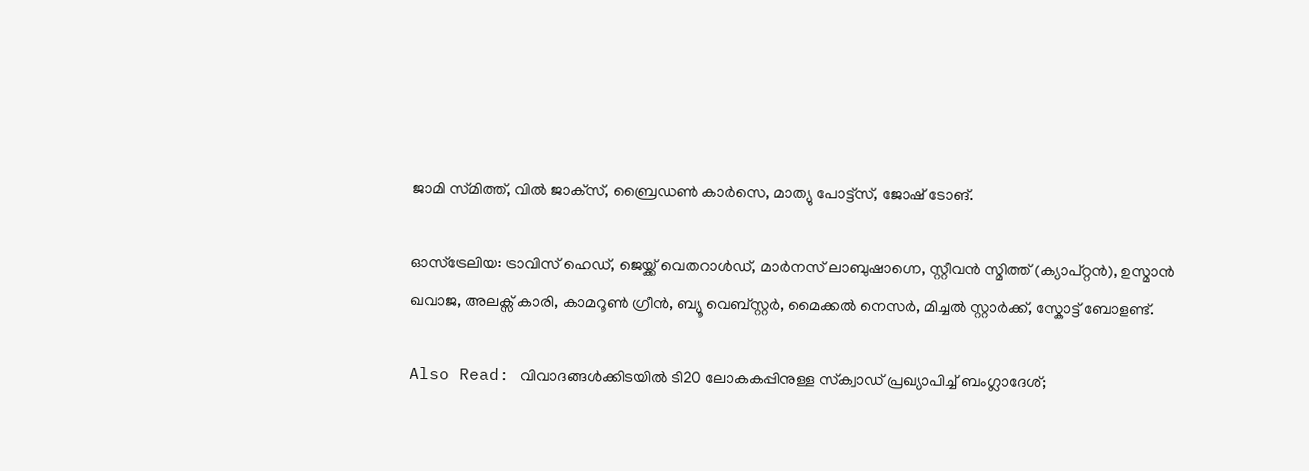ജാമി സ്‌മിത്ത്, വിൽ ജാക്‌സ്, ബ്രൈഡൺ കാർസെ, മാത്യു പോട്ട്സ്, ജോഷ് ടോങ്.

ഓസ്ട്രേലിയ: ട്രാവിസ് ഹെഡ്, ജെയ്ക്ക് വെതറാൾഡ്, മാർനസ് ലാബുഷാഗ്നെ, സ്റ്റീവൻ സ്മിത്ത് (ക്യാപ്റ്റൻ), ഉസ്മാൻ ഖവാജ, അലക്സ് കാരി, കാമറൂൺ ഗ്രീൻ, ബ്യൂ വെബ്സ്റ്റർ, മൈക്കൽ നെസർ, മിച്ചൽ സ്റ്റാർക്ക്, സ്കോട്ട് ബോളണ്ട്.

Also Read: വിവാദങ്ങള്‍ക്കിടയില്‍ ടി20 ലോകകപ്പിനുള്ള സ്‌ക്വാഡ് പ്രഖ്യാപിച്ച് ബംഗ്ലാദേശ്;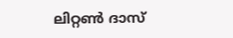ലിറ്റൺ ദാസ്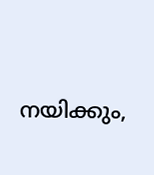നയിക്കും,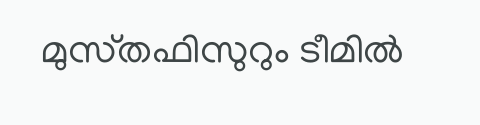മുസ്‌തഫിസുറും ടീമിൽ